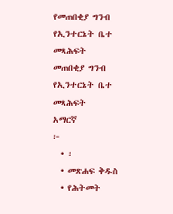የመጠበቂያ ግንብ የኢንተርኔት ቤተ መጻሕፍት
መጠበቂያ ግንብ
የኢንተርኔት ቤተ መጻሕፍት
አማርኛ
፦
  • ፡
  • መጽሐፍ ቅዱስ
  • የሕትመት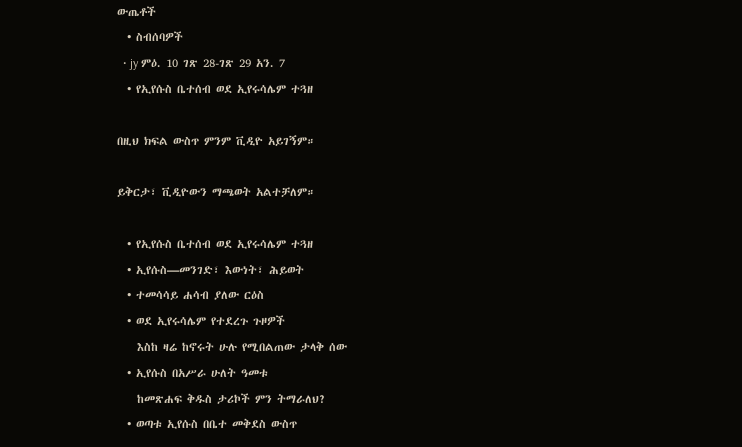ውጤቶች
  • ስብሰባዎች
  • jy ምዕ. 10 ገጽ 28-ገጽ 29 አን. 7
  • የኢየሱስ ቤተሰብ ወደ ኢየሩሳሌም ተጓዘ

በዚህ ክፍል ውስጥ ምንም ቪዲዮ አይገኝም።

ይቅርታ፣ ቪዲዮውን ማጫወት አልተቻለም።

  • የኢየሱስ ቤተሰብ ወደ ኢየሩሳሌም ተጓዘ
  • ኢየሱስ—መንገድ፣ እውነት፣ ሕይወት
  • ተመሳሳይ ሐሳብ ያለው ርዕስ
  • ወደ ኢየሩሳሌም የተደረጉ ጉዞዎች
    እስከ ዛሬ ከኖሩት ሁሉ የሚበልጠው ታላቅ ሰው
  • ኢየሱስ በአሥራ ሁለት ዓመቱ
    ከመጽሐፍ ቅዱስ ታሪኮች ምን ትማራለህ?
  • ወጣቱ ኢየሱስ በቤተ መቅደስ ውስጥ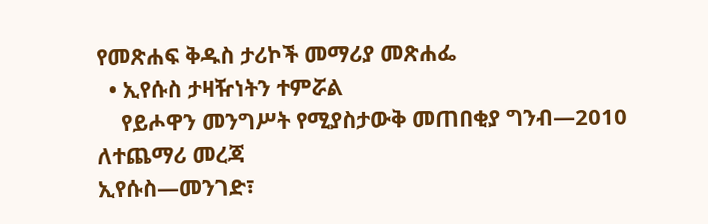የመጽሐፍ ቅዱስ ታሪኮች መማሪያ መጽሐፌ
  • ኢየሱስ ታዛዥነትን ተምሯል
    የይሖዋን መንግሥት የሚያስታውቅ መጠበቂያ ግንብ—2010
ለተጨማሪ መረጃ
ኢየሱስ—መንገድ፣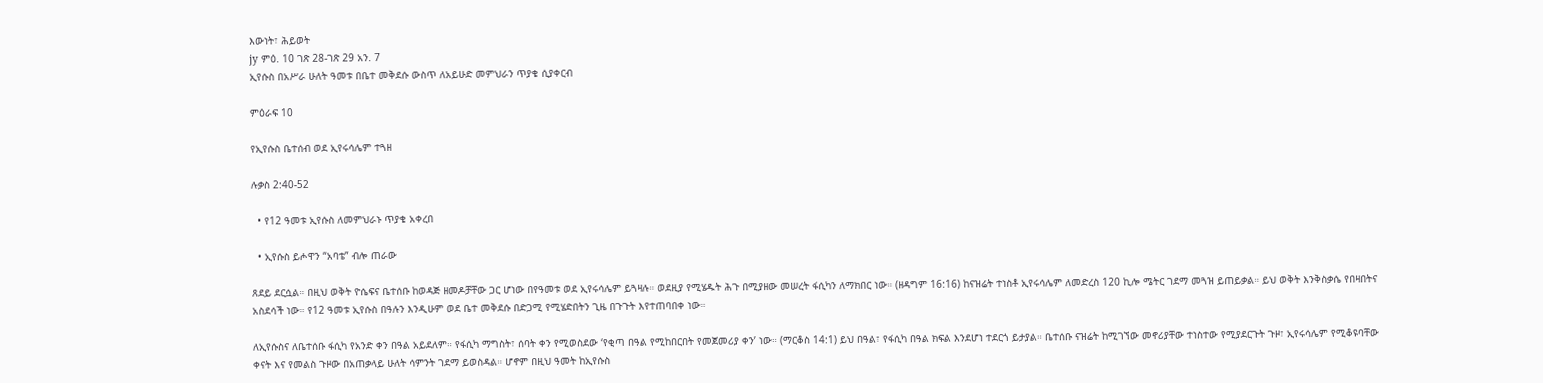እውነት፣ ሕይወት
jy ምዕ. 10 ገጽ 28-ገጽ 29 አን. 7
ኢየሱስ በአሥራ ሁለት ዓመቱ በቤተ መቅደሱ ውስጥ ለአይሁድ መምህራን ጥያቄ ሲያቀርብ

ምዕራፍ 10

የኢየሱስ ቤተሰብ ወደ ኢየሩሳሌም ተጓዘ

ሉቃስ 2:40-52

  • የ12 ዓመቱ ኢየሱስ ለመምህራኑ ጥያቄ አቀረበ

  • ኢየሱስ ይሖዋን “አባቴ” ብሎ ጠራው

ጸደይ ደርሷል። በዚህ ወቅት ዮሴፍና ቤተሰቡ ከወዳጅ ዘመዶቻቸው ጋር ሆነው በየዓመቱ ወደ ኢየሩሳሌም ይጓዛሉ። ወደዚያ የሚሄዱት ሕጉ በሚያዘው መሠረት ፋሲካን ለማክበር ነው። (ዘዳግም 16:16) ከናዝሬት ተነስቶ ኢየሩሳሌም ለመድረስ 120 ኪሎ ሜትር ገደማ መጓዝ ይጠይቃል። ይህ ወቅት እንቅስቃሴ የበዛበትና አስደሳች ነው። የ12 ዓመቱ ኢየሱስ በዓሉን እንዲሁም ወደ ቤተ መቅደሱ በድጋሚ የሚሄድበትን ጊዜ በጉጉት እየተጠባበቀ ነው።

ለኢየሱስና ለቤተሰቡ ፋሲካ የአንድ ቀን በዓል አይደለም። የፋሲካ ማግስት፣ ሰባት ቀን የሚወስደው ‘የቂጣ በዓል የሚከበርበት የመጀመሪያ ቀን’ ነው። (ማርቆስ 14:1) ይህ በዓል፣ የፋሲካ በዓል ክፍል እንደሆነ ተደርጎ ይታያል። ቤተሰቡ ናዝሬት ከሚገኘው መኖሪያቸው ተነስተው የሚያደርጉት ጉዞ፣ ኢየሩሳሌም የሚቆዩባቸው ቀናት እና የመልስ ጉዞው በአጠቃላይ ሁለት ሳምንት ገደማ ይወስዳል። ሆኖም በዚህ ዓመት ከኢየሱስ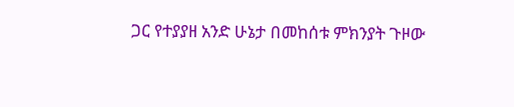ጋር የተያያዘ አንድ ሁኔታ በመከሰቱ ምክንያት ጉዞው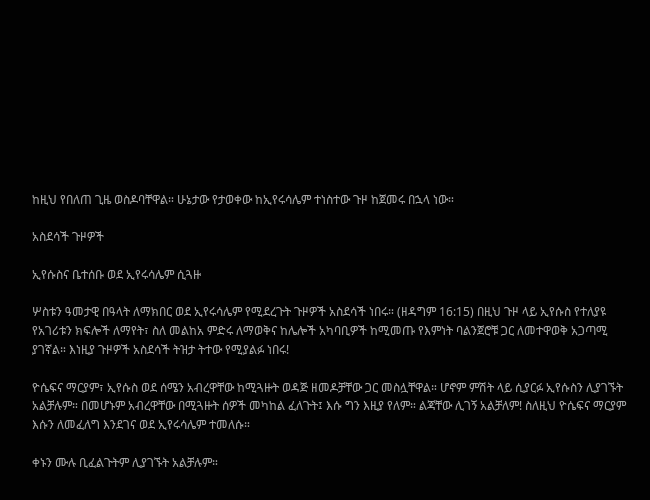ከዚህ የበለጠ ጊዜ ወስዶባቸዋል። ሁኔታው የታወቀው ከኢየሩሳሌም ተነስተው ጉዞ ከጀመሩ በኋላ ነው።

አስደሳች ጉዞዎች

ኢየሱስና ቤተሰቡ ወደ ኢየሩሳሌም ሲጓዙ

ሦስቱን ዓመታዊ በዓላት ለማክበር ወደ ኢየሩሳሌም የሚደረጉት ጉዞዎች አስደሳች ነበሩ። (ዘዳግም 16:15) በዚህ ጉዞ ላይ ኢየሱስ የተለያዩ የአገሪቱን ክፍሎች ለማየት፣ ስለ መልከአ ምድሩ ለማወቅና ከሌሎች አካባቢዎች ከሚመጡ የእምነት ባልንጀሮቹ ጋር ለመተዋወቅ አጋጣሚ ያገኛል። እነዚያ ጉዞዎች አስደሳች ትዝታ ትተው የሚያልፉ ነበሩ!

ዮሴፍና ማርያም፣ ኢየሱስ ወደ ሰሜን አብረዋቸው ከሚጓዙት ወዳጅ ዘመዶቻቸው ጋር መስሏቸዋል። ሆኖም ምሽት ላይ ሲያርፉ ኢየሱስን ሊያገኙት አልቻሉም። በመሆኑም አብረዋቸው በሚጓዙት ሰዎች መካከል ፈለጉት፤ እሱ ግን እዚያ የለም። ልጃቸው ሊገኝ አልቻለም! ስለዚህ ዮሴፍና ማርያም እሱን ለመፈለግ እንደገና ወደ ኢየሩሳሌም ተመለሱ።

ቀኑን ሙሉ ቢፈልጉትም ሊያገኙት አልቻሉም።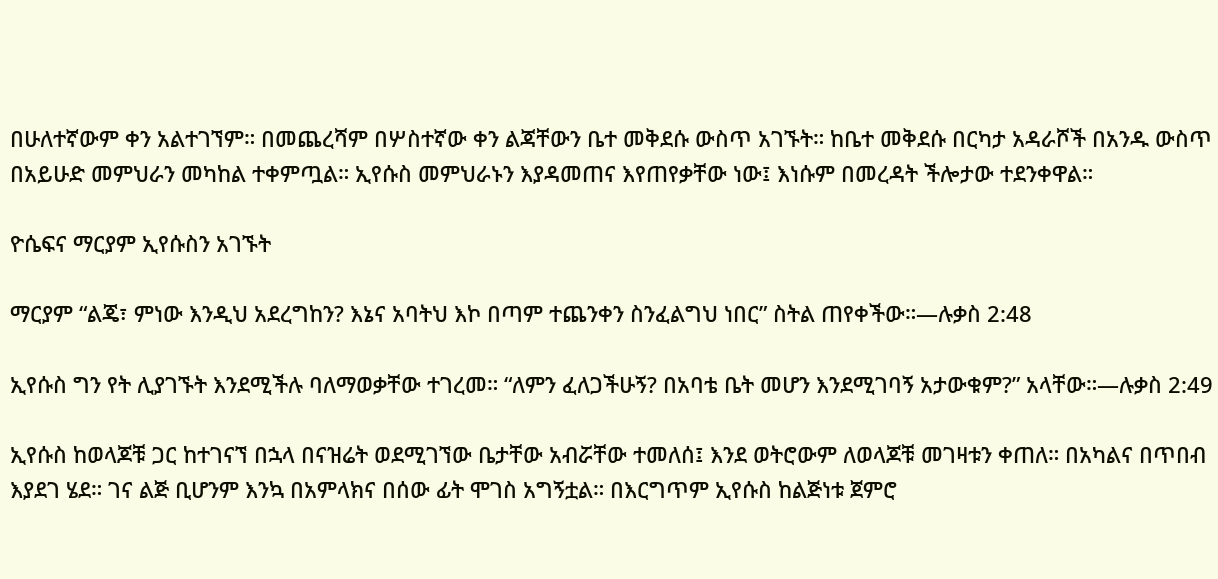በሁለተኛውም ቀን አልተገኘም። በመጨረሻም በሦስተኛው ቀን ልጃቸውን ቤተ መቅደሱ ውስጥ አገኙት። ከቤተ መቅደሱ በርካታ አዳራሾች በአንዱ ውስጥ በአይሁድ መምህራን መካከል ተቀምጧል። ኢየሱስ መምህራኑን እያዳመጠና እየጠየቃቸው ነው፤ እነሱም በመረዳት ችሎታው ተደንቀዋል።

ዮሴፍና ማርያም ኢየሱስን አገኙት

ማርያም “ልጄ፣ ምነው እንዲህ አደረግከን? እኔና አባትህ እኮ በጣም ተጨንቀን ስንፈልግህ ነበር” ስትል ጠየቀችው።—ሉቃስ 2:48

ኢየሱስ ግን የት ሊያገኙት እንደሚችሉ ባለማወቃቸው ተገረመ። “ለምን ፈለጋችሁኝ? በአባቴ ቤት መሆን እንደሚገባኝ አታውቁም?” አላቸው።—ሉቃስ 2:49

ኢየሱስ ከወላጆቹ ጋር ከተገናኘ በኋላ በናዝሬት ወደሚገኘው ቤታቸው አብሯቸው ተመለሰ፤ እንደ ወትሮውም ለወላጆቹ መገዛቱን ቀጠለ። በአካልና በጥበብ እያደገ ሄደ። ገና ልጅ ቢሆንም እንኳ በአምላክና በሰው ፊት ሞገስ አግኝቷል። በእርግጥም ኢየሱስ ከልጅነቱ ጀምሮ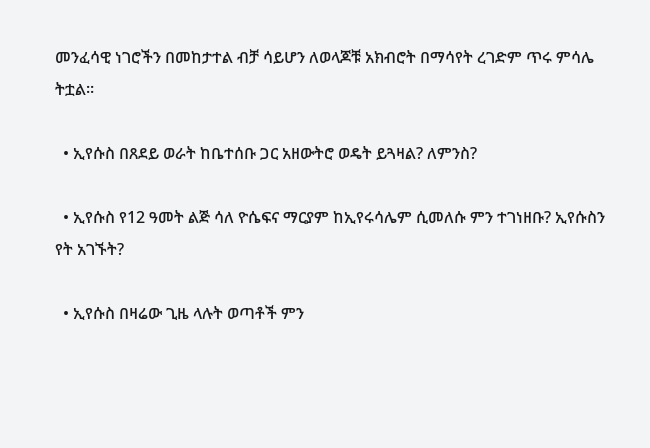መንፈሳዊ ነገሮችን በመከታተል ብቻ ሳይሆን ለወላጆቹ አክብሮት በማሳየት ረገድም ጥሩ ምሳሌ ትቷል።

  • ኢየሱስ በጸደይ ወራት ከቤተሰቡ ጋር አዘውትሮ ወዴት ይጓዛል? ለምንስ?

  • ኢየሱስ የ12 ዓመት ልጅ ሳለ ዮሴፍና ማርያም ከኢየሩሳሌም ሲመለሱ ምን ተገነዘቡ? ኢየሱስን የት አገኙት?

  • ኢየሱስ በዛሬው ጊዜ ላሉት ወጣቶች ምን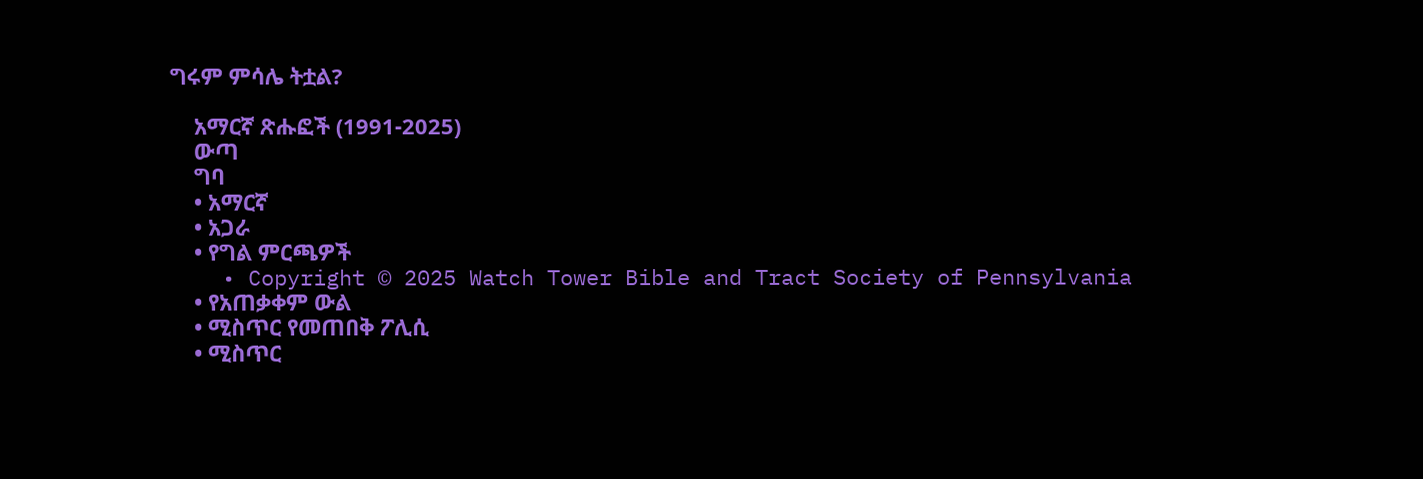ግሩም ምሳሌ ትቷል?

    አማርኛ ጽሑፎች (1991-2025)
    ውጣ
    ግባ
    • አማርኛ
    • አጋራ
    • የግል ምርጫዎች
    • Copyright © 2025 Watch Tower Bible and Tract Society of Pennsylvania
    • የአጠቃቀም ውል
    • ሚስጥር የመጠበቅ ፖሊሲ
    • ሚስጥር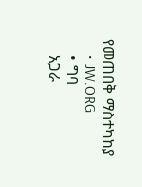የመጠበቅ ማስተካከያ
    • JW.ORG
    • ግባ
    አጋራ